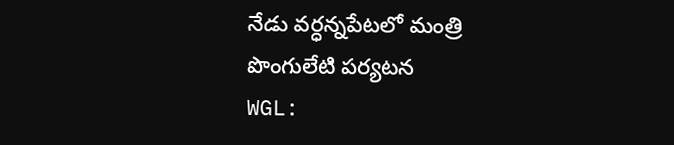నేడు వర్ధన్నపేటలో మంత్రి పొంగులేటి పర్యటన
WGL: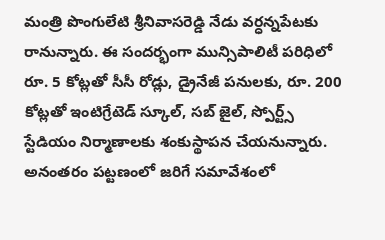మంత్రి పొంగులేటి శ్రీనివాసరెడ్డి నేడు వర్ధన్నపేటకు రానున్నారు. ఈ సందర్భంగా మున్సిపాలిటీ పరిధిలో రూ. 5 కోట్లతో సీసీ రోడ్లు, డ్రైనేజీ పనులకు, రూ. 200 కోట్లతో ఇంటిగ్రేటెడ్ స్కూల్, సబ్ జైల్, స్పోర్ట్స్ స్టేడియం నిర్మాణాలకు శంకుస్థాపన చేయనున్నారు. అనంతరం పట్టణంలో జరిగే సమావేశంలో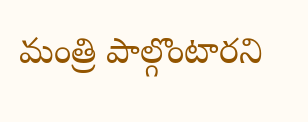మంత్రి పాల్గొంటారని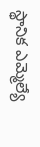స్థానిక ఎమ్మెల్యే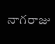నాగరాజు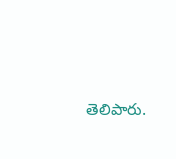తెలిపారు.